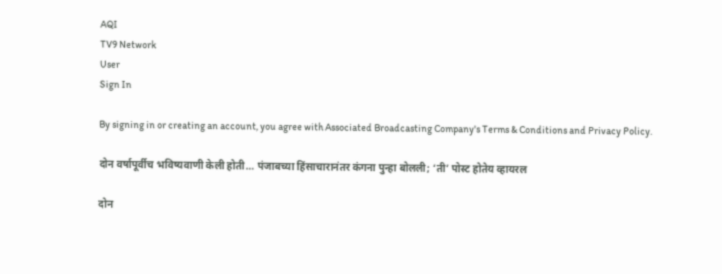AQI
TV9 Network
User
Sign In

By signing in or creating an account, you agree with Associated Broadcasting Company's Terms & Conditions and Privacy Policy.

दोन वर्षापूर्वीच भविष्यवाणी केली होती… पंजाबच्या हिंसाचारानंतर कंगना पुन्हा बोलली; ‘ती’ पोस्ट होतेय व्हायरल

दोन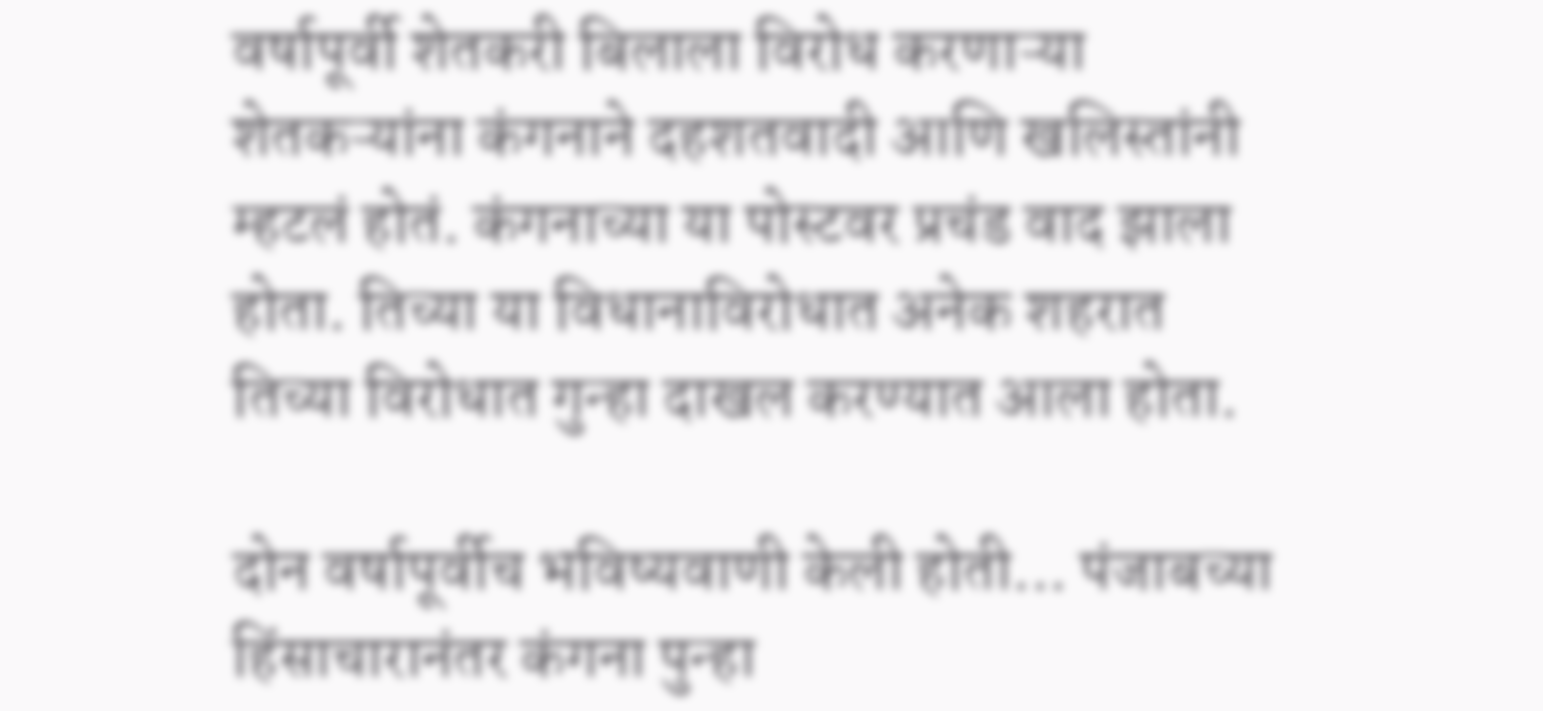वर्षापूर्वी शेतकरी बिलाला विरोध करणाऱ्या शेतकऱ्यांना कंगनाने दहशतवादी आणि खलिस्तांनी म्हटलं होतं. कंगनाच्या या पोस्टवर प्रचंड वाद झाला होता. तिच्या या विधानाविरोधात अनेक शहरात तिच्या विरोधात गुन्हा दाखल करण्यात आला होता.

दोन वर्षापूर्वीच भविष्यवाणी केली होती... पंजाबच्या हिंसाचारानंतर कंगना पुन्हा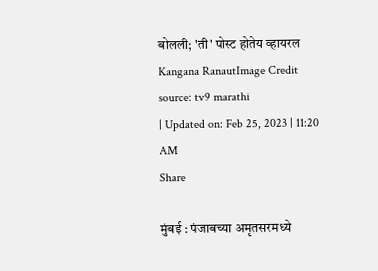बोलली; 'ती' पोस्ट होतेय व्हायरल
Kangana RanautImage Credit source: tv9 marathi
| Updated on: Feb 25, 2023 | 11:20 AM
Share

मुंबई : पंजाबच्या अमृतसरमध्ये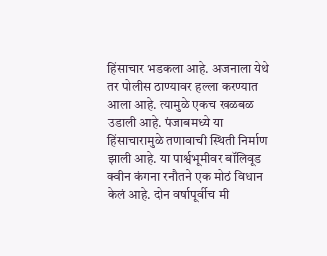हिंसाचार भडकला आहे. अजनाला येथे तर पोलीस ठाण्यावर हल्ला करण्यात आला आहे. त्यामुळे एकच खळबळ उडाली आहे. पंजाबमध्ये या हिंसाचारामुळे तणावाची स्थिती निर्माण झाली आहे. या पार्श्वभूमीवर बॉलिवूड क्वीन कंगना रनौतने एक मोठं विधान केलं आहे. दोन वर्षापूर्वीच मी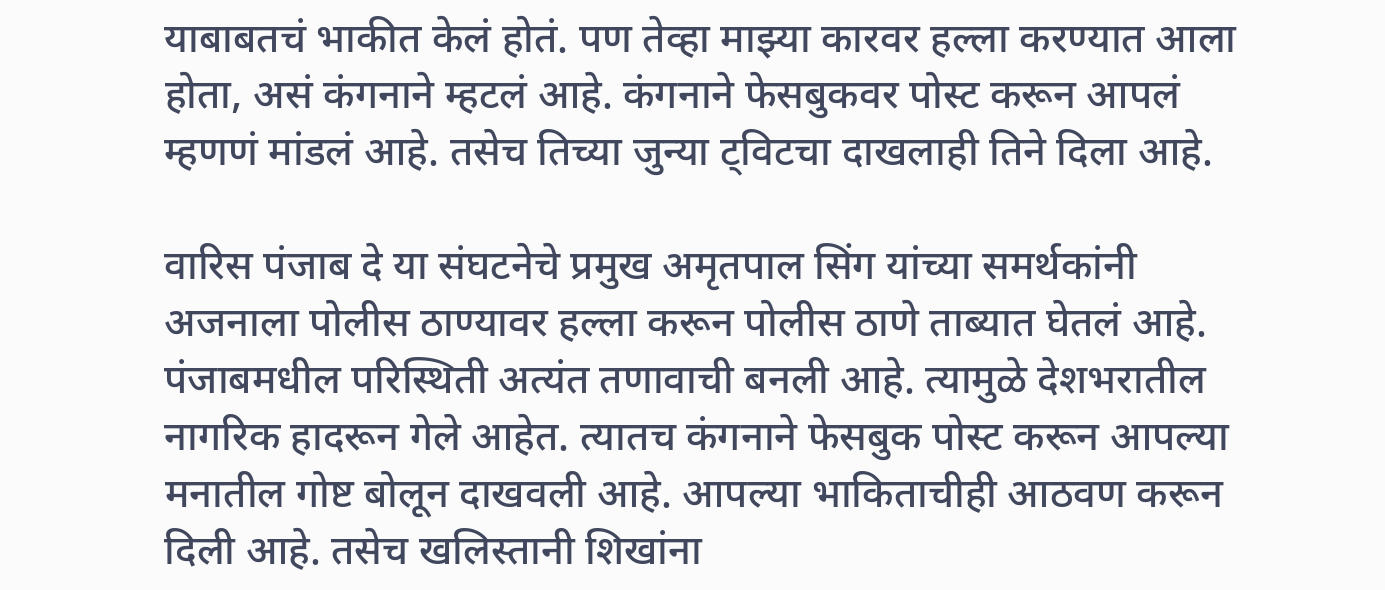याबाबतचं भाकीत केलं होतं. पण तेव्हा माझ्या कारवर हल्ला करण्यात आला होता, असं कंगनाने म्हटलं आहे. कंगनाने फेसबुकवर पोस्ट करून आपलं म्हणणं मांडलं आहे. तसेच तिच्या जुन्या ट्विटचा दाखलाही तिने दिला आहे.

वारिस पंजाब दे या संघटनेचे प्रमुख अमृतपाल सिंग यांच्या समर्थकांनी अजनाला पोलीस ठाण्यावर हल्ला करून पोलीस ठाणे ताब्यात घेतलं आहे. पंजाबमधील परिस्थिती अत्यंत तणावाची बनली आहे. त्यामुळे देशभरातील नागरिक हादरून गेले आहेत. त्यातच कंगनाने फेसबुक पोस्ट करून आपल्या मनातील गोष्ट बोलून दाखवली आहे. आपल्या भाकिताचीही आठवण करून दिली आहे. तसेच खलिस्तानी शिखांना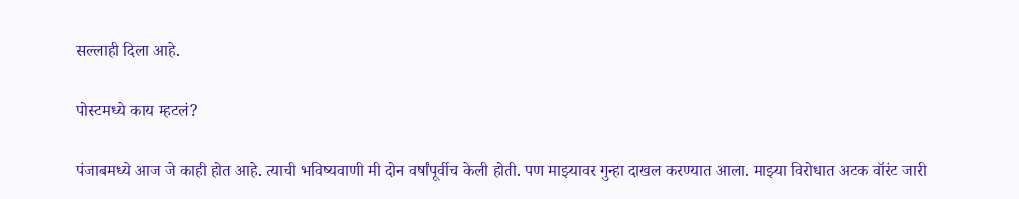सल्लाही दिला आहे.

पोस्टमध्ये काय म्हटलं?

पंजाबमध्ये आज जे काही होत आहे. त्याची भविष्यवाणी मी दोन वर्षांपूर्वीच केली होती. पण माझ्यावर गुन्हा दाखल करण्यात आला. माझ्या विरोधात अटक वॉरंट जारी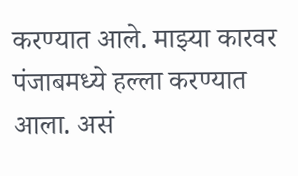करण्यात आले. माझ्या कारवर पंजाबमध्ये हल्ला करण्यात आला. असं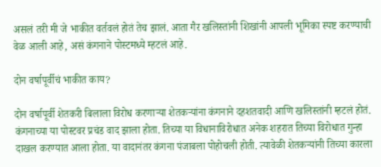असलं तरी मी जे भाकीत वर्तवलं होतं तेच झालं. आता गैर खलिस्तांनी शिखांनी आपली भूमिका स्पष्ट करण्याची वेळ आली आहे, असं कंगनाने पोस्टमध्ये म्हटलं आहे.

दोन वर्षापूर्वीचं भाकीत काय?

दोन वर्षापूर्वी शेतकरी बिलाला विरोध करणाऱ्या शेतकऱ्यांना कंगनाने दहशतवादी आणि खलिस्तांनी म्हटलं होतं. कंगनाच्या या पोस्टवर प्रचंड वाद झाला होता. तिच्या या विधानाविरोधात अनेक शहरात तिच्या विरोधात गुन्हा दाखल करण्यात आला होता. या वादानंतर कंगना पंजाबला पोहोचली होती. त्यावेळी शेतकऱ्यांनी तिच्या कारला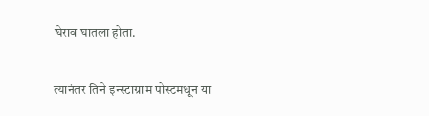घेराव घातला होता.

त्यानंतर तिने इन्स्टाग्राम पोस्टमधून या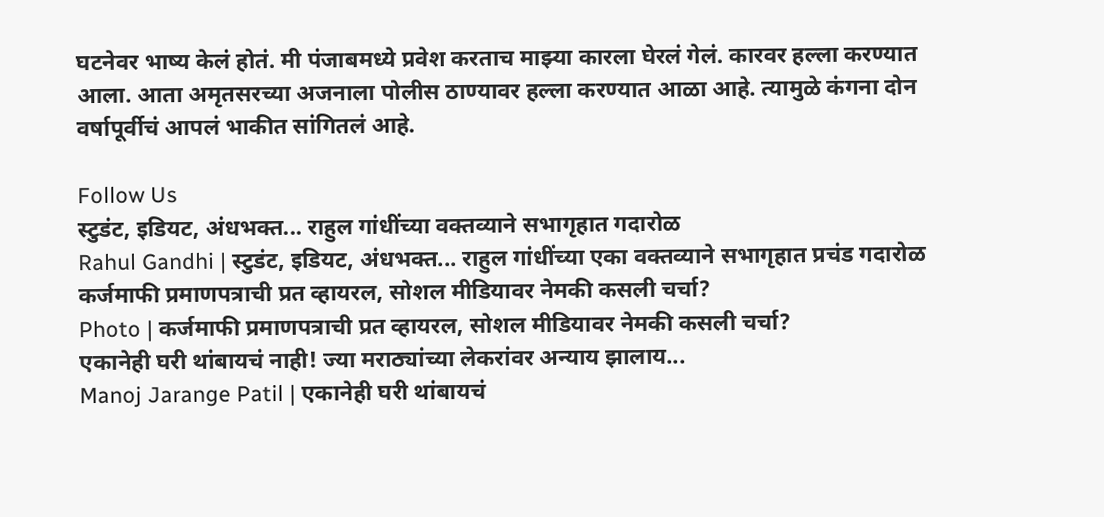घटनेवर भाष्य केलं होतं. मी पंजाबमध्ये प्रवेश करताच माझ्या कारला घेरलं गेलं. कारवर हल्ला करण्यात आला. आता अमृतसरच्या अजनाला पोलीस ठाण्यावर हल्ला करण्यात आळा आहे. त्यामुळे कंगना दोन वर्षापूर्वीचं आपलं भाकीत सांगितलं आहे.

Follow Us
स्टुडंट, इडियट, अंधभक्त... राहुल गांधींच्या वक्तव्याने सभागृहात गदारोळ
Rahul Gandhi | स्टुडंट, इडियट, अंधभक्त... राहुल गांधींच्या एका वक्तव्याने सभागृहात प्रचंड गदारोळ
कर्जमाफी प्रमाणपत्राची प्रत व्हायरल, सोशल मीडियावर नेमकी कसली चर्चा?
Photo | कर्जमाफी प्रमाणपत्राची प्रत व्हायरल, सोशल मीडियावर नेमकी कसली चर्चा?
एकानेही घरी थांबायचं नाही! ज्या मराठ्यांच्या लेकरांवर अन्याय झालाय...
Manoj Jarange Patil | एकानेही घरी थांबायचं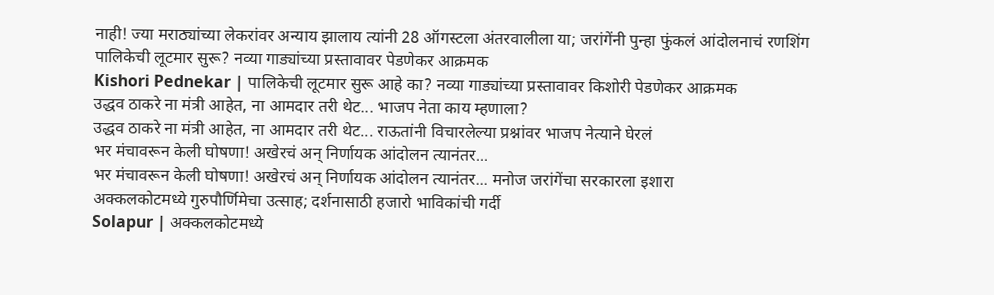नाही! ज्या मराठ्यांच्या लेकरांवर अन्याय झालाय त्यांनी 28 ऑगस्टला अंतरवालीला या; जरांगेंनी पुन्हा फुंकलं आंदोलनाचं रणशिंग
पालिकेची लूटमार सुरू? नव्या गाड्यांच्या प्रस्तावावर पेडणेकर आक्रमक
Kishori Pednekar | पालिकेची लूटमार सुरू आहे का? नव्या गाड्यांच्या प्रस्तावावर किशोरी पेडणेकर आक्रमक
उद्धव ठाकरे ना मंत्री आहेत, ना आमदार तरी थेट... भाजप नेता काय म्हणाला?
उद्धव ठाकरे ना मंत्री आहेत, ना आमदार तरी थेट... राऊतांनी विचारलेल्या प्रश्नांवर भाजप नेत्याने घेरलं
भर मंचावरून केली घोषणा! अखेरचं अन् निर्णायक आंदोलन त्यानंतर...
भर मंचावरून केली घोषणा! अखेरचं अन् निर्णायक आंदोलन त्यानंतर... मनोज जरांगेंचा सरकारला इशारा
अक्कलकोटमध्ये गुरुपौर्णिमेचा उत्साह; दर्शनासाठी हजारो भाविकांची गर्दी
Solapur | अक्कलकोटमध्ये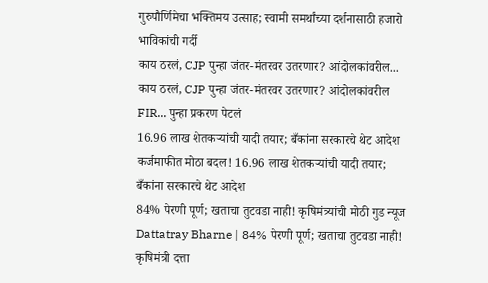गुरुपौर्णिमेचा भक्तिमय उत्साह; स्वामी समर्थांच्या दर्शनासाठी हजारो भाविकांची गर्दी
काय ठरलं, CJP पुन्हा जंतर-मंतरवर उतरणार? आंदोलकांवरील...
काय ठरलं, CJP पुन्हा जंतर-मंतरवर उतरणार? आंदोलकांवरील FIR... पुन्हा प्रकरण पेटलं
16.96 लाख शेतकऱ्यांची यादी तयार; बँकांना सरकारचे थेट आदेश
कर्जमाफीत मोठा बदल! 16.96 लाख शेतकऱ्यांची यादी तयार; बँकांना सरकारचे थेट आदेश
84% पेरणी पूर्ण; खताचा तुटवडा नाही! कृषिमंत्र्यांची मोठी गुड न्यूज
Dattatray Bharne | 84% पेरणी पूर्ण; खताचा तुटवडा नाही! कृषिमंत्री दत्ता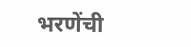भरणेंची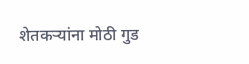शेतकऱ्यांना मोठी गुड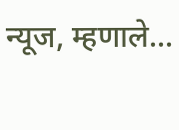न्यूज, म्हणाले...